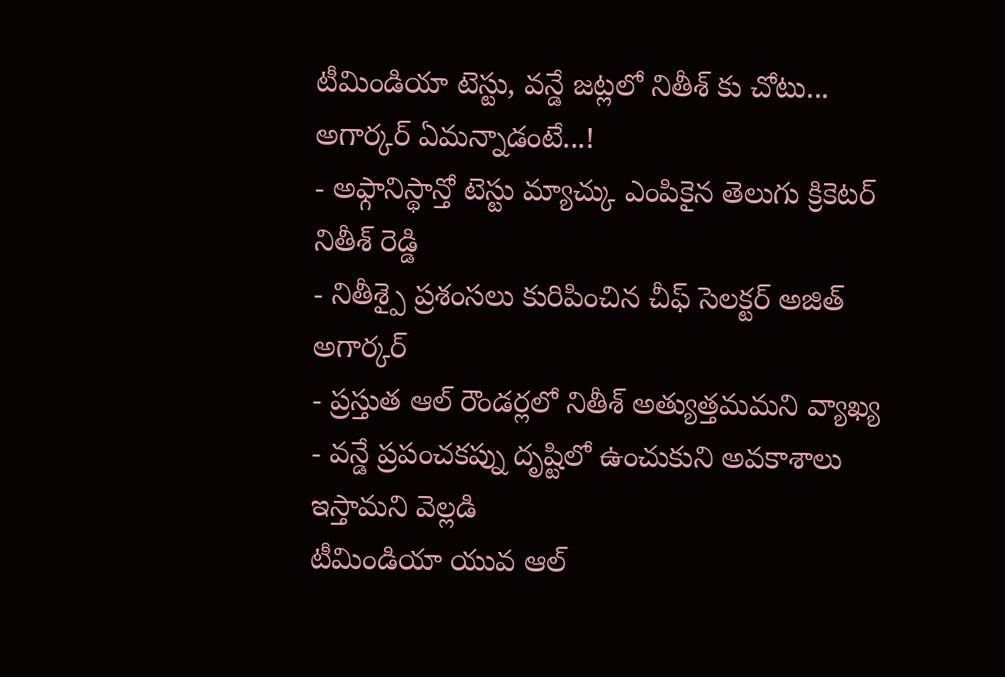టీమిండియా టెస్టు, వన్డే జట్లలో నితీశ్ కు చోటు... అగార్కర్ ఏమన్నాడంటే...!
- అఫ్గానిస్థాన్తో టెస్టు మ్యాచ్కు ఎంపికైన తెలుగు క్రికెటర్ నితీశ్ రెడ్డి
- నితీశ్పై ప్రశంసలు కురిపించిన చీఫ్ సెలక్టర్ అజిత్ అగార్కర్
- ప్రస్తుత ఆల్ రౌండర్లలో నితీశ్ అత్యుత్తమమని వ్యాఖ్య
- వన్డే ప్రపంచకప్ను దృష్టిలో ఉంచుకుని అవకాశాలు ఇస్తామని వెల్లడి
టీమిండియా యువ ఆల్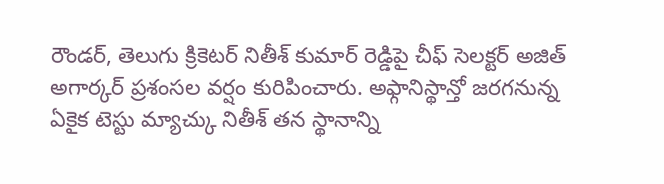రౌండర్, తెలుగు క్రికెటర్ నితీశ్ కుమార్ రెడ్డిపై చీఫ్ సెలక్టర్ అజిత్ అగార్కర్ ప్రశంసల వర్షం కురిపించారు. అఫ్గానిస్థాన్తో జరగనున్న ఏకైక టెస్టు మ్యాచ్కు నితీశ్ తన స్థానాన్ని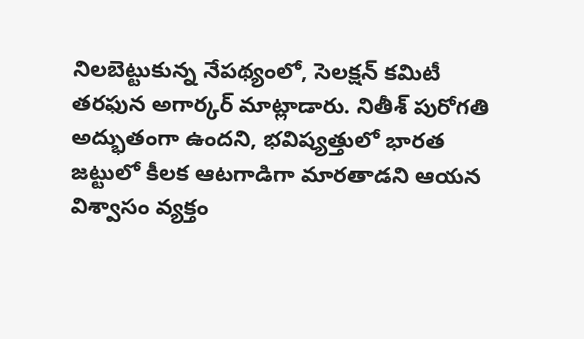నిలబెట్టుకున్న నేపథ్యంలో, సెలక్షన్ కమిటీ తరఫున అగార్కర్ మాట్లాడారు. నితీశ్ పురోగతి అద్భుతంగా ఉందని, భవిష్యత్తులో భారత జట్టులో కీలక ఆటగాడిగా మారతాడని ఆయన విశ్వాసం వ్యక్తం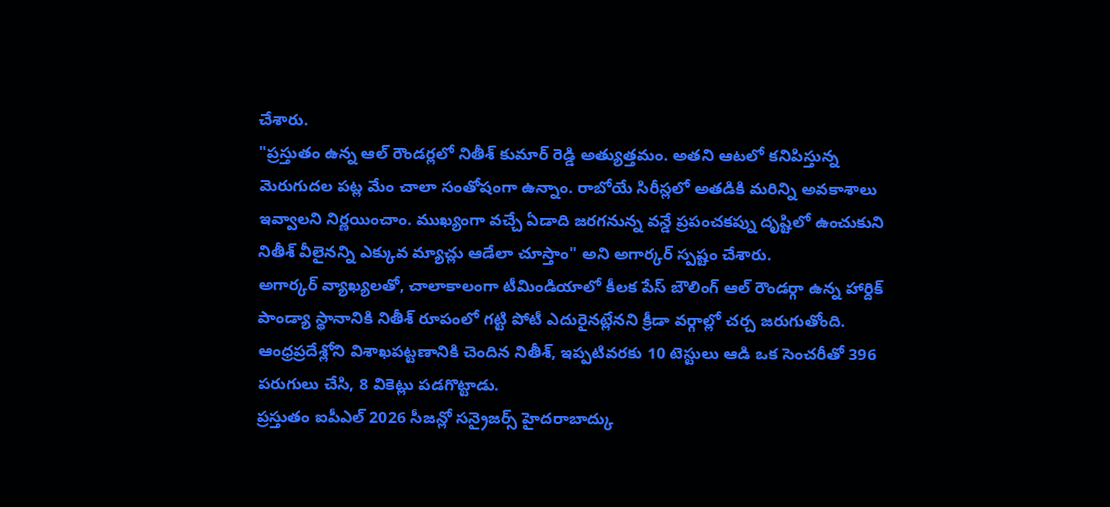చేశారు.
"ప్రస్తుతం ఉన్న ఆల్ రౌండర్లలో నితీశ్ కుమార్ రెడ్డి అత్యుత్తమం. అతని ఆటలో కనిపిస్తున్న మెరుగుదల పట్ల మేం చాలా సంతోషంగా ఉన్నాం. రాబోయే సిరీస్లలో అతడికి మరిన్ని అవకాశాలు ఇవ్వాలని నిర్ణయించాం. ముఖ్యంగా వచ్చే ఏడాది జరగనున్న వన్డే ప్రపంచకప్ను దృష్టిలో ఉంచుకుని నితీశ్ వీలైనన్ని ఎక్కువ మ్యాచ్లు ఆడేలా చూస్తాం" అని అగార్కర్ స్పష్టం చేశారు.
అగార్కర్ వ్యాఖ్యలతో, చాలాకాలంగా టీమిండియాలో కీలక పేస్ బౌలింగ్ ఆల్ రౌండర్గా ఉన్న హార్దిక్ పాండ్యా స్థానానికి నితీశ్ రూపంలో గట్టి పోటీ ఎదురైనట్లేనని క్రీడా వర్గాల్లో చర్చ జరుగుతోంది. ఆంధ్రప్రదేశ్లోని విశాఖపట్టణానికి చెందిన నితీశ్, ఇప్పటివరకు 10 టెస్టులు ఆడి ఒక సెంచరీతో 396 పరుగులు చేసి, 8 వికెట్లు పడగొట్టాడు.
ప్రస్తుతం ఐపీఎల్ 2026 సీజన్లో సన్రైజర్స్ హైదరాబాద్కు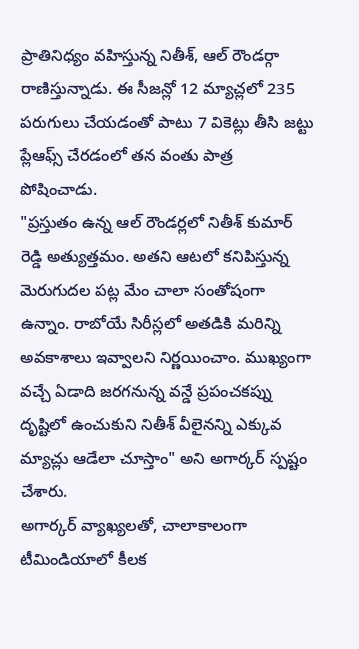ప్రాతినిధ్యం వహిస్తున్న నితీశ్, ఆల్ రౌండర్గా రాణిస్తున్నాడు. ఈ సీజన్లో 12 మ్యాచ్లలో 235 పరుగులు చేయడంతో పాటు 7 వికెట్లు తీసి జట్టు ప్లేఆఫ్స్ చేరడంలో తన వంతు పాత్ర పోషించాడు.
"ప్రస్తుతం ఉన్న ఆల్ రౌండర్లలో నితీశ్ కుమార్ రెడ్డి అత్యుత్తమం. అతని ఆటలో కనిపిస్తున్న మెరుగుదల పట్ల మేం చాలా సంతోషంగా ఉన్నాం. రాబోయే సిరీస్లలో అతడికి మరిన్ని అవకాశాలు ఇవ్వాలని నిర్ణయించాం. ముఖ్యంగా వచ్చే ఏడాది జరగనున్న వన్డే ప్రపంచకప్ను దృష్టిలో ఉంచుకుని నితీశ్ వీలైనన్ని ఎక్కువ మ్యాచ్లు ఆడేలా చూస్తాం" అని అగార్కర్ స్పష్టం చేశారు.
అగార్కర్ వ్యాఖ్యలతో, చాలాకాలంగా టీమిండియాలో కీలక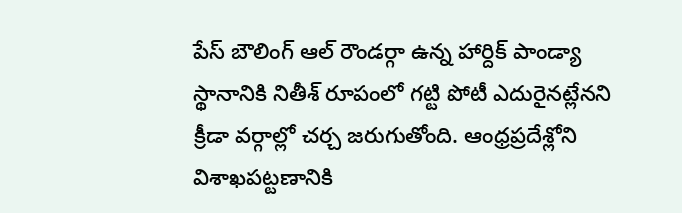పేస్ బౌలింగ్ ఆల్ రౌండర్గా ఉన్న హార్దిక్ పాండ్యా స్థానానికి నితీశ్ రూపంలో గట్టి పోటీ ఎదురైనట్లేనని క్రీడా వర్గాల్లో చర్చ జరుగుతోంది. ఆంధ్రప్రదేశ్లోని విశాఖపట్టణానికి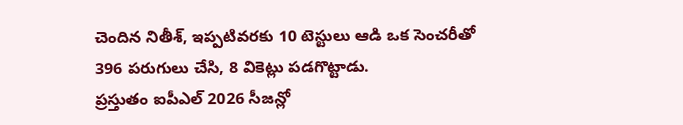చెందిన నితీశ్, ఇప్పటివరకు 10 టెస్టులు ఆడి ఒక సెంచరీతో 396 పరుగులు చేసి, 8 వికెట్లు పడగొట్టాడు.
ప్రస్తుతం ఐపీఎల్ 2026 సీజన్లో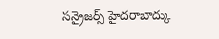సన్రైజర్స్ హైదరాబాద్కు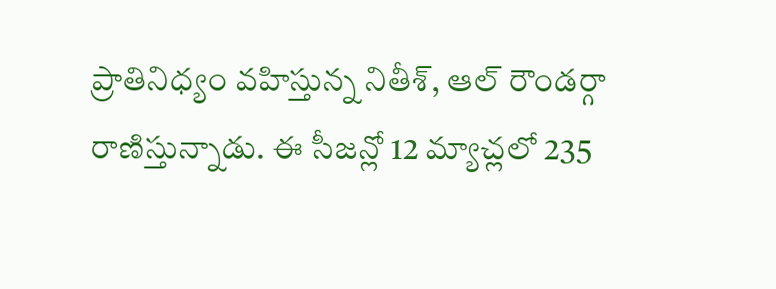ప్రాతినిధ్యం వహిస్తున్న నితీశ్, ఆల్ రౌండర్గా రాణిస్తున్నాడు. ఈ సీజన్లో 12 మ్యాచ్లలో 235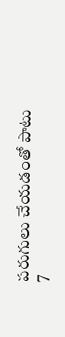పరుగులు చేయడంతో పాటు 7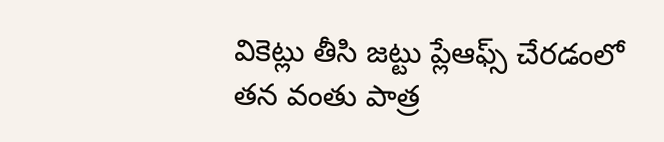వికెట్లు తీసి జట్టు ప్లేఆఫ్స్ చేరడంలో తన వంతు పాత్ర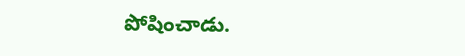పోషించాడు.